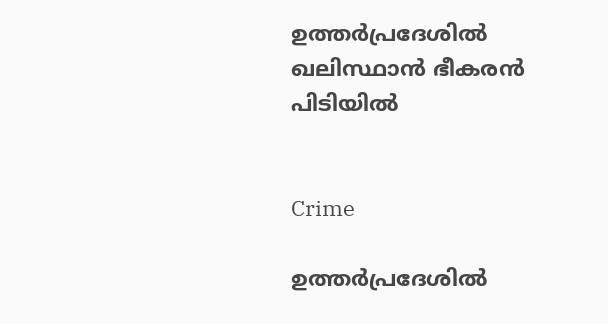ഉത്തർപ്രദേശിൽ ഖലിസ്ഥാൻ ഭീകരൻ പിടിയിൽ


Crime

ഉത്തർപ്രദേശിൽ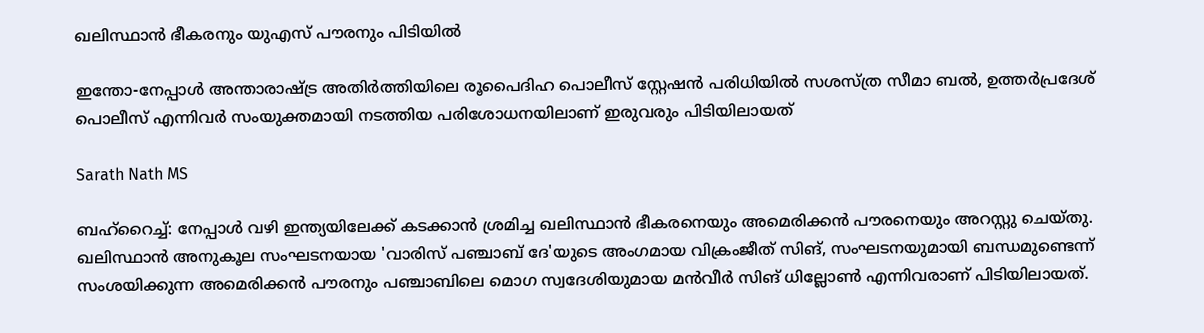ഖലിസ്ഥാൻ ഭീകരനും യുഎസ് പൗരനും പിടിയിൽ

ഇന്തോ-നേപ്പാൾ അന്താരാഷ്ട്ര അതിർത്തിയിലെ രൂപൈദിഹ പൊലീസ് സ്റ്റേഷൻ പരിധിയിൽ സശസ്ത്ര സീമാ ബൽ, ഉത്തർപ്രദേശ് പൊലീസ് എന്നിവർ സംയുക്തമായി നടത്തിയ പരിശോധനയിലാണ് ഇരുവരും പിടിയിലായത്

Sarath Nath MS

ബഹ്റൈച്ച്: നേപ്പാൾ വഴി ഇന്ത്യയിലേക്ക് കടക്കാൻ ശ്രമിച്ച ഖലിസ്ഥാൻ ഭീകരനെയും അമെരിക്കൻ പൗരനെയും അറസ്റ്റു ചെയ്തു. ഖലിസ്ഥാൻ അനുകൂല സംഘടനയായ 'വാരിസ് പഞ്ചാബ് ദേ'യുടെ അംഗമായ വിക്രംജീത് സിങ്, സംഘടനയുമായി ബന്ധമുണ്ടെന്ന് സംശയിക്കുന്ന അമെരിക്കൻ പൗരനും പഞ്ചാബിലെ മൊഗ സ്വദേശിയുമായ മൻവീർ സിങ് ധില്ലോൺ എന്നിവരാണ് പിടിയിലായത്.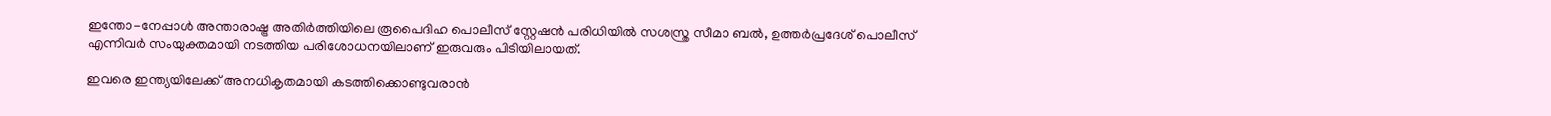ഇന്തോ-നേപ്പാൾ അന്താരാഷ്ട്ര അതിർത്തിയിലെ രൂപൈദിഹ പൊലീസ് സ്റ്റേഷൻ പരിധിയിൽ സശസ്ത്ര സീമാ ബൽ, ഉത്തർപ്രദേശ് പൊലീസ് എന്നിവർ സംയുക്തമായി നടത്തിയ പരിശോധനയിലാണ് ഇരുവരും പിടിയിലായത്.

ഇവരെ ഇന്ത്യയിലേക്ക് അനധികൃതമായി കടത്തിക്കൊണ്ടുവരാൻ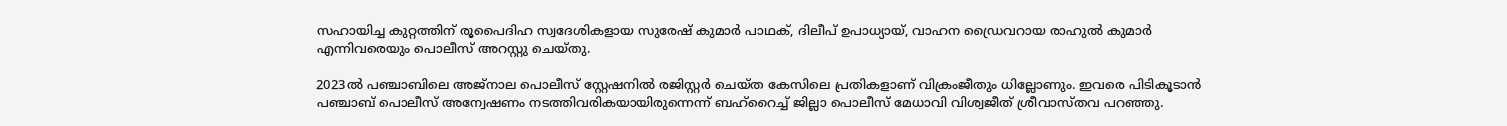സഹായിച്ച കുറ്റത്തിന് രൂപൈദിഹ സ്വദേശികളായ സുരേഷ് കുമാർ പാഥക്, ദിലീപ് ഉപാധ്യായ്, വാഹന ഡ്രൈവറായ രാഹുൽ കുമാർ എന്നിവരെയും പൊലീസ് അറസ്റ്റു ചെയ്തു.

2023ൽ പഞ്ചാബിലെ അജ്‌നാല പൊലീസ് സ്റ്റേഷനിൽ രജിസ്റ്റർ ചെയ്ത കേസിലെ പ്രതികളാണ് വിക്രംജീതും ധില്ലോണും. ഇവരെ പിടികൂടാൻ പഞ്ചാബ് പൊലീസ് അന്വേഷണം നടത്തിവരികയായിരുന്നെന്ന് ബഹ്റൈച്ച് ജില്ലാ പൊലീസ് മേധാവി വിശ്വജീത് ശ്രീവാസ്തവ പറഞ്ഞു.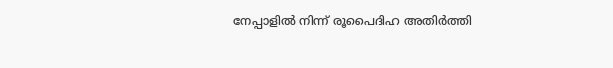നേപ്പാളിൽ നിന്ന് രൂപൈദിഹ അതിർത്തി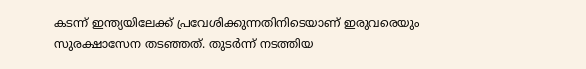കടന്ന് ഇന്ത്യയിലേക്ക് പ്രവേശിക്കുന്നതിനിടെയാണ് ഇരുവരെയും സുരക്ഷാസേന തടഞ്ഞത്. തുടർന്ന് നടത്തിയ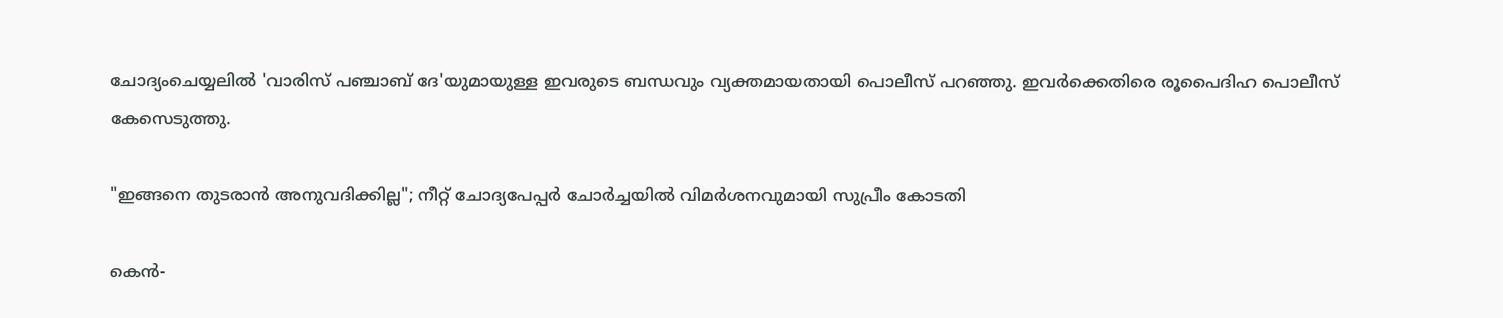ചോദ്യംചെയ്യലിൽ 'വാരിസ് പഞ്ചാബ് ദേ'യുമായുള്ള ഇവരുടെ ബന്ധവും വ്യക്തമായതായി പൊലീസ് പറഞ്ഞു. ഇവർക്കെതിരെ രൂപൈദിഹ പൊലീസ് കേസെടുത്തു.

"ഇങ്ങനെ തുടരാൻ അനുവദിക്കില്ല"; നീറ്റ് ചോദ്യപേപ്പർ ചോർച്ചയിൽ വിമർശനവുമായി സുപ്രീം കോടതി

കെൻ-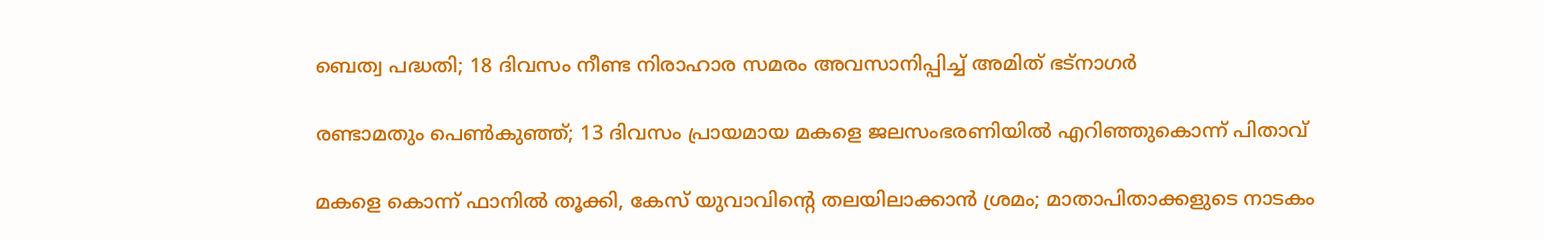ബെത്വ പദ്ധതി; 18 ദിവസം നീണ്ട നിരാഹാര സമരം അവസാനിപ്പിച്ച് അമിത് ഭട്നാഗർ

രണ്ടാമതും പെൺകുഞ്ഞ്; 13 ദിവസം പ്രായമായ മകളെ ജലസംഭരണിയിൽ എറിഞ്ഞുകൊന്ന് പിതാവ്

മകളെ കൊന്ന് ഫാനിൽ തൂക്കി, കേസ് യുവാവിന്‍റെ തലയിലാക്കാൻ ശ്രമം; മാതാപിതാക്കളുടെ നാടകം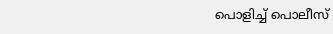പൊളിച്ച് പൊലീസ്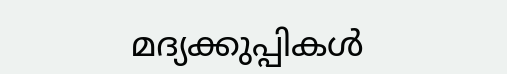മദ‍്യക്കുപ്പികൾ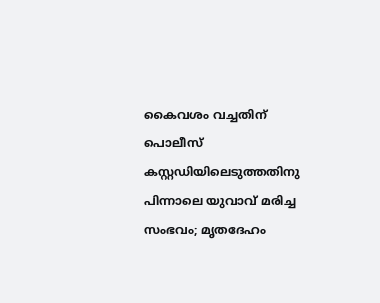കൈവശം വച്ചതിന് പൊലീസ് കസ്റ്റഡിയിലെടുത്തതിനു പിന്നാലെ യുവാവ് മരിച്ച സംഭവം; മൃതദേഹം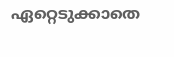ഏറ്റെടുക്കാതെ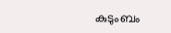കുടുംബം